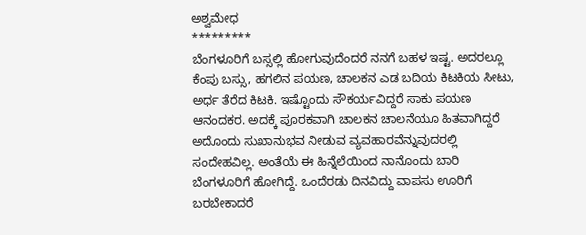ಅಶ್ವಮೇಧ
*********
ಬೆಂಗಳೂರಿಗೆ ಬಸ್ಸಲ್ಲಿ ಹೋಗುವುದೆಂದರೆ ನನಗೆ ಬಹಳ ಇಷ್ಟ. ಅದರಲ್ಲೂ ಕೆಂಪು ಬಸ್ಸು, ಹಗಲಿನ ಪಯಣ, ಚಾಲಕನ ಎಡ ಬದಿಯ ಕಿಟಕಿಯ ಸೀಟು, ಅರ್ಧ ತೆರೆದ ಕಿಟಕಿ. ಇಷ್ಟೊಂದು ಸೌಕರ್ಯವಿದ್ದರೆ ಸಾಕು ಪಯಣ ಆನಂದಕರ. ಅದಕ್ಕೆ ಪೂರಕವಾಗಿ ಚಾಲಕನ ಚಾಲನೆಯೂ ಹಿತವಾಗಿದ್ದರೆ ಅದೊಂದು ಸುಖಾನುಭವ ನೀಡುವ ವ್ಯವಹಾರವೆನ್ನುವುದರಲ್ಲಿ ಸಂದೇಹವಿಲ್ಲ. ಅಂತೆಯೆ ಈ ಹಿನ್ನೆಲೆಯಿಂದ ನಾನೊಂದು ಬಾರಿ ಬೆಂಗಳೂರಿಗೆ ಹೋಗಿದ್ದೆ. ಒಂದೆರಡು ದಿನವಿದ್ದು ವಾಪಸು ಊರಿಗೆ ಬರಬೇಕಾದರೆ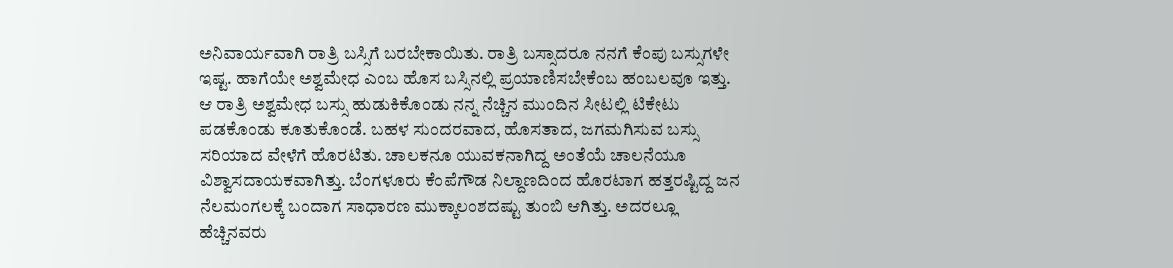ಅನಿವಾರ್ಯವಾಗಿ ರಾತ್ರಿ ಬಸ್ಸಿಗೆ ಬರಬೇಕಾಯಿತು. ರಾತ್ರಿ ಬಸ್ಸಾದರೂ ನನಗೆ ಕೆಂಪು ಬಸ್ಸುಗಳೇ ಇಷ್ಟ. ಹಾಗೆಯೇ ಅಶ್ವಮೇಧ ಎಂಬ ಹೊಸ ಬಸ್ಸಿನಲ್ಲಿ ಪ್ರಯಾಣಿಸಬೇಕೆಂಬ ಹಂಬಲವೂ ಇತ್ತು. ಆ ರಾತ್ರಿ ಅಶ್ವಮೇಧ ಬಸ್ಸು ಹುಡುಕಿಕೊಂಡು ನನ್ನ ನೆಚ್ಚಿನ ಮುಂದಿನ ಸೀಟಲ್ಲಿ ಟಿಕೇಟು ಪಡಕೊಂಡು ಕೂತುಕೊಂಡೆ. ಬಹಳ ಸುಂದರವಾದ, ಹೊಸತಾದ, ಜಗಮಗಿಸುವ ಬಸ್ಸು ಸರಿಯಾದ ವೇಳೆಗೆ ಹೊರಟಿತು. ಚಾಲಕನೂ ಯುವಕನಾಗಿದ್ದ ಅಂತೆಯೆ ಚಾಲನೆಯೂ ವಿಶ್ವಾಸದಾಯಕವಾಗಿತ್ತು. ಬೆಂಗಳೂರು ಕೆಂಪೆಗೌಡ ನಿಲ್ದಾಣದಿಂದ ಹೊರಟಾಗ ಹತ್ತರಷ್ಟಿದ್ದ ಜನ ನೆಲಮಂಗಲಕ್ಕೆ ಬಂದಾಗ ಸಾಧಾರಣ ಮುಕ್ಕಾಲಂಶದಷ್ಟು ತುಂಬಿ ಆಗಿತ್ತು. ಅದರಲ್ಲೂ ಹೆಚ್ಚಿನವರು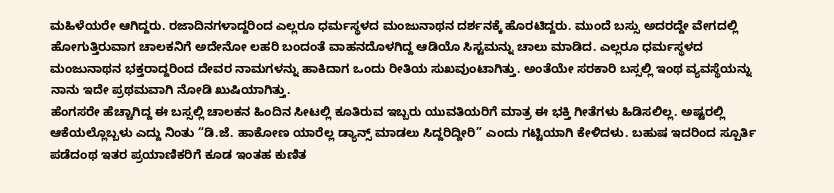ಮಹಿಳೆಯರೇ ಆಗಿದ್ದರು. ರಜಾದಿನಗಳಾದ್ದರಿಂದ ಎಲ್ಲರೂ ಧರ್ಮಸ್ಥಳದ ಮಂಜುನಾಥನ ದರ್ಶನಕ್ಕೆ ಹೊರಟಿದ್ದರು. ಮುಂದೆ ಬಸ್ಸು ಅದರದ್ದೇ ವೇಗದಲ್ಲಿ ಹೋಗುತ್ತಿರುವಾಗ ಚಾಲಕನಿಗೆ ಅದೇನೋ ಲಹರಿ ಬಂದಂತೆ ವಾಹನದೊಳಗಿದ್ದ ಆಡಿಯೊ ಸಿಸ್ಟಮನ್ನು ಚಾಲು ಮಾಡಿದ. ಎಲ್ಲರೂ ಧರ್ಮಸ್ಥಳದ ಮಂಜುನಾಥನ ಭಕ್ತರಾದ್ದರಿಂದ ದೇವರ ನಾಮಗಳನ್ನು ಹಾಕಿದಾಗ ಒಂದು ರೀತಿಯ ಸುಖವುಂಟಾಗಿತ್ತು. ಅಂತೆಯೇ ಸರಕಾರಿ ಬಸ್ಸಲ್ಲಿ ಇಂಥ ವ್ಯವಸ್ಥೆಯನ್ನು ನಾನು ಇದೇ ಪ್ರಥಮವಾಗಿ ನೋಡಿ ಖುಷಿಯಾಗಿತ್ತು.
ಹೆಂಗಸರೇ ಹೆಚ್ಚಾಗಿದ್ದ ಈ ಬಸ್ಸಲ್ಲಿ ಚಾಲಕನ ಹಿಂದಿನ ಸೀಟಲ್ಲಿ ಕೂತಿರುವ ಇಬ್ಬರು ಯುವತಿಯರಿಗೆ ಮಾತ್ರ ಈ ಭಕ್ತಿ ಗೀತೆಗಳು ಹಿಡಿಸಲಿಲ್ಲ. ಅಷ್ಟರಲ್ಲಿ ಆಕೆಯಲ್ಲೊಬ್ಬಳು ಎದ್ದು ನಿಂತು “ಡಿ.ಜೆ. ಹಾಕೋಣ ಯಾರೆಲ್ಲ ಡ್ಯಾನ್ಸ್ ಮಾಡಲು ಸಿದ್ದರಿದ್ದೀರಿ” ಎಂದು ಗಟ್ಟಿಯಾಗಿ ಕೇಳಿದಳು. ಬಹುಷ ಇದರಿಂದ ಸ್ಪೂರ್ತಿ ಪಡೆದಂಥ ಇತರ ಪ್ರಯಾಣಿಕರಿಗೆ ಕೂಡ ಇಂತಹ ಕುಣಿತ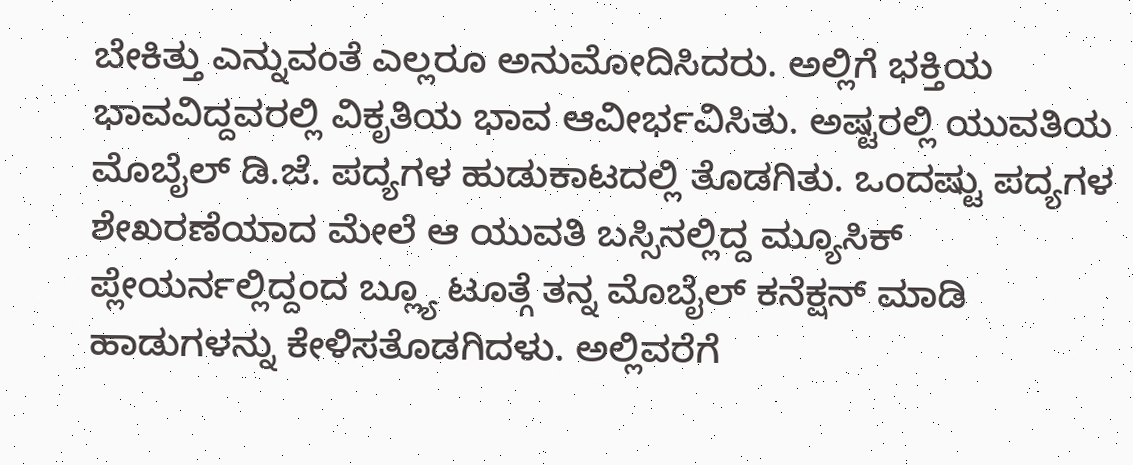ಬೇಕಿತ್ತು ಎನ್ನುವಂತೆ ಎಲ್ಲರೂ ಅನುಮೋದಿಸಿದರು. ಅಲ್ಲಿಗೆ ಭಕ್ತಿಯ ಭಾವವಿದ್ದವರಲ್ಲಿ ವಿಕೃತಿಯ ಭಾವ ಆವೀರ್ಭವಿಸಿತು. ಅಷ್ಟರಲ್ಲಿ ಯುವತಿಯ ಮೊಬೈಲ್ ಡಿ.ಜೆ. ಪದ್ಯಗಳ ಹುಡುಕಾಟದಲ್ಲಿ ತೊಡಗಿತು. ಒಂದಷ್ಟು ಪದ್ಯಗಳ ಶೇಖರಣೆಯಾದ ಮೇಲೆ ಆ ಯುವತಿ ಬಸ್ಸಿನಲ್ಲಿದ್ದ ಮ್ಯೂಸಿಕ್ ಪ್ಲೇಯರ್ನಲ್ಲಿದ್ದಂದ ಬ್ಲ್ಯೂ ಟೂತ್ಗೆ ತನ್ನ ಮೊಬೈಲ್ ಕನೆಕ್ಷನ್ ಮಾಡಿ ಹಾಡುಗಳನ್ನು ಕೇಳಿಸತೊಡಗಿದಳು. ಅಲ್ಲಿವರೆಗೆ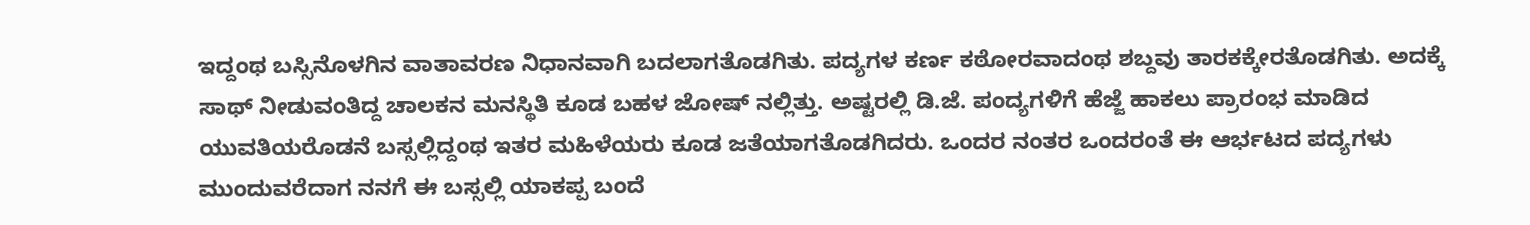ಇದ್ದಂಥ ಬಸ್ಸಿನೊಳಗಿನ ವಾತಾವರಣ ನಿಧಾನವಾಗಿ ಬದಲಾಗತೊಡಗಿತು. ಪದ್ಯಗಳ ಕರ್ಣ ಕಠೋರವಾದಂಥ ಶಬ್ದವು ತಾರಕಕ್ಕೇರತೊಡಗಿತು. ಅದಕ್ಕೆ ಸಾಥ್ ನೀಡುವಂತಿದ್ದ ಚಾಲಕನ ಮನಸ್ಥಿತಿ ಕೂಡ ಬಹಳ ಜೋಷ್ ನಲ್ಲಿತ್ತು. ಅಷ್ಟರಲ್ಲಿ ಡಿ.ಜೆ. ಪಂದ್ಯಗಳಿಗೆ ಹೆಜ್ಜೆ ಹಾಕಲು ಪ್ರಾರಂಭ ಮಾಡಿದ ಯುವತಿಯರೊಡನೆ ಬಸ್ಸಲ್ಲಿದ್ದಂಥ ಇತರ ಮಹಿಳೆಯರು ಕೂಡ ಜತೆಯಾಗತೊಡಗಿದರು. ಒಂದರ ನಂತರ ಒಂದರಂತೆ ಈ ಆರ್ಭಟದ ಪದ್ಯಗಳು ಮುಂದುವರೆದಾಗ ನನಗೆ ಈ ಬಸ್ಸಲ್ಲಿ ಯಾಕಪ್ಪ ಬಂದೆ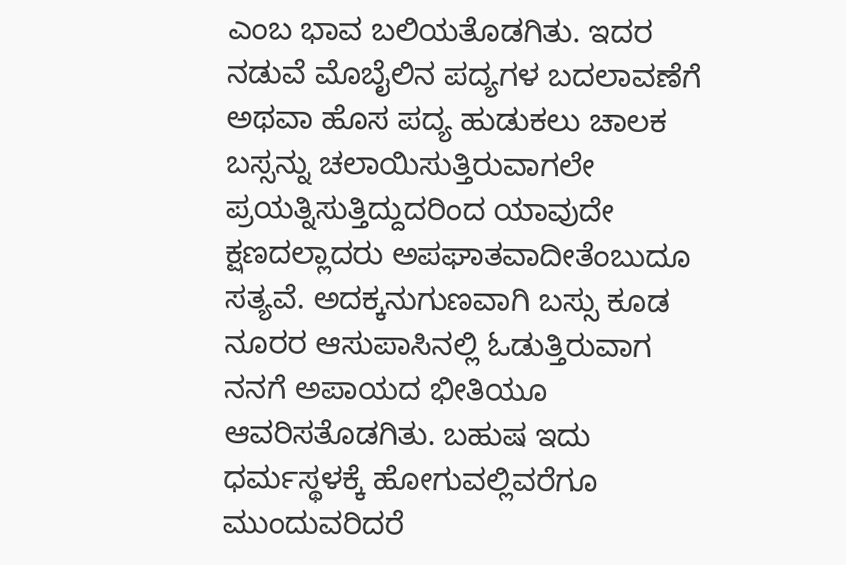ಎಂಬ ಭಾವ ಬಲಿಯತೊಡಗಿತು. ಇದರ ನಡುವೆ ಮೊಬೈಲಿನ ಪದ್ಯಗಳ ಬದಲಾವಣೆಗೆ ಅಥವಾ ಹೊಸ ಪದ್ಯ ಹುಡುಕಲು ಚಾಲಕ ಬಸ್ಸನ್ನು ಚಲಾಯಿಸುತ್ತಿರುವಾಗಲೇ ಪ್ರಯತ್ನಿಸುತ್ತಿದ್ದುದರಿಂದ ಯಾವುದೇ ಕ್ಷಣದಲ್ಲಾದರು ಅಪಘಾತವಾದೀತೆಂಬುದೂ ಸತ್ಯವೆ. ಅದಕ್ಕನುಗುಣವಾಗಿ ಬಸ್ಸು ಕೂಡ ನೂರರ ಆಸುಪಾಸಿನಲ್ಲಿ ಓಡುತ್ತಿರುವಾಗ ನನಗೆ ಅಪಾಯದ ಭೀತಿಯೂ ಆವರಿಸತೊಡಗಿತು. ಬಹುಷ ಇದು ಧರ್ಮಸ್ಥಳಕ್ಕೆ ಹೋಗುವಲ್ಲಿವರೆಗೂ ಮುಂದುವರಿದರೆ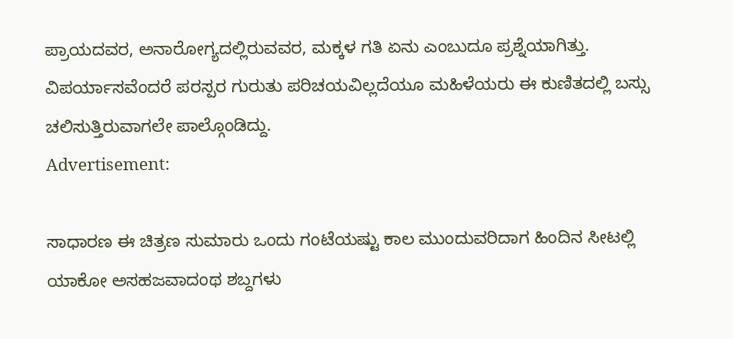ಪ್ರಾಯದವರ, ಅನಾರೋಗ್ಯದಲ್ಲಿರುವವರ, ಮಕ್ಕಳ ಗತಿ ಏನು ಎಂಬುದೂ ಪ್ರಶ್ನೆಯಾಗಿತ್ತು. ವಿಪರ್ಯಾಸವೆಂದರೆ ಪರಸ್ಪರ ಗುರುತು ಪರಿಚಯವಿಲ್ಲದೆಯೂ ಮಹಿಳೆಯರು ಈ ಕುಣಿತದಲ್ಲಿ ಬಸ್ಸು ಚಲಿಸುತ್ತಿರುವಾಗಲೇ ಪಾಲ್ಗೊಂಡಿದ್ದು.
Advertisement:

ಸಾಧಾರಣ ಈ ಚಿತ್ರಣ ಸುಮಾರು ಒಂದು ಗಂಟೆಯಷ್ಟು ಕಾಲ ಮುಂದುವರಿದಾಗ ಹಿಂದಿನ ಸೀಟಲ್ಲಿ ಯಾಕೋ ಅಸಹಜವಾದಂಥ ಶಬ್ದಗಳು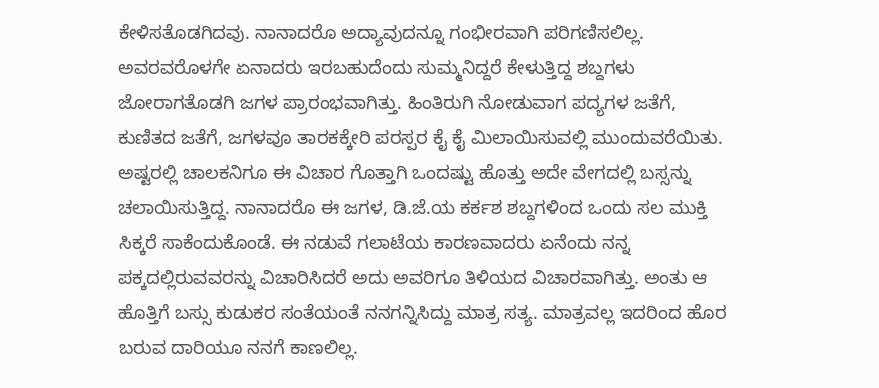ಕೇಳಿಸತೊಡಗಿದವು. ನಾನಾದರೊ ಅದ್ಯಾವುದನ್ನೂ ಗಂಭೀರವಾಗಿ ಪರಿಗಣಿಸಲಿಲ್ಲ. ಅವರವರೊಳಗೇ ಏನಾದರು ಇರಬಹುದೆಂದು ಸುಮ್ಮನಿದ್ದರೆ ಕೇಳುತ್ತಿದ್ದ ಶಬ್ದಗಳು ಜೋರಾಗತೊಡಗಿ ಜಗಳ ಪ್ರಾರಂಭವಾಗಿತ್ತು. ಹಿಂತಿರುಗಿ ನೋಡುವಾಗ ಪದ್ಯಗಳ ಜತೆಗೆ, ಕುಣಿತದ ಜತೆಗೆ, ಜಗಳವೂ ತಾರಕಕ್ಕೇರಿ ಪರಸ್ಪರ ಕೈ ಕೈ ಮಿಲಾಯಿಸುವಲ್ಲಿ ಮುಂದುವರೆಯಿತು. ಅಷ್ಟರಲ್ಲಿ ಚಾಲಕನಿಗೂ ಈ ವಿಚಾರ ಗೊತ್ತಾಗಿ ಒಂದಷ್ಟು ಹೊತ್ತು ಅದೇ ವೇಗದಲ್ಲಿ ಬಸ್ಸನ್ನು ಚಲಾಯಿಸುತ್ತಿದ್ದ. ನಾನಾದರೊ ಈ ಜಗಳ, ಡಿ.ಜೆ.ಯ ಕರ್ಕಶ ಶಬ್ದಗಳಿಂದ ಒಂದು ಸಲ ಮುಕ್ತಿ ಸಿಕ್ಕರೆ ಸಾಕೆಂದುಕೊಂಡೆ. ಈ ನಡುವೆ ಗಲಾಟೆಯ ಕಾರಣವಾದರು ಏನೆಂದು ನನ್ನ ಪಕ್ಕದಲ್ಲಿರುವವರನ್ನು ವಿಚಾರಿಸಿದರೆ ಅದು ಅವರಿಗೂ ತಿಳಿಯದ ವಿಚಾರವಾಗಿತ್ತು. ಅಂತು ಆ ಹೊತ್ತಿಗೆ ಬಸ್ಸು ಕುಡುಕರ ಸಂತೆಯಂತೆ ನನಗನ್ನಿಸಿದ್ದು ಮಾತ್ರ ಸತ್ಯ. ಮಾತ್ರವಲ್ಲ ಇದರಿಂದ ಹೊರ ಬರುವ ದಾರಿಯೂ ನನಗೆ ಕಾಣಲಿಲ್ಲ.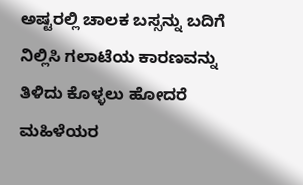ಅಷ್ಟರಲ್ಲಿ ಚಾಲಕ ಬಸ್ಸನ್ನು ಬದಿಗೆ ನಿಲ್ಲಿಸಿ ಗಲಾಟೆಯ ಕಾರಣವನ್ನು ತಿಳಿದು ಕೊಳ್ಳಲು ಹೋದರೆ ಮಹಿಳೆಯರ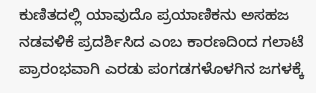ಕುಣಿತದಲ್ಲಿ ಯಾವುದೊ ಪ್ರಯಾಣಿಕನು ಅಸಹಜ ನಡವಳಿಕೆ ಪ್ರದರ್ಶಿಸಿದ ಎಂಬ ಕಾರಣದಿಂದ ಗಲಾಟೆ ಪ್ರಾರಂಭವಾಗಿ ಎರಡು ಪಂಗಡಗಳೊಳಗಿನ ಜಗಳಕ್ಕೆ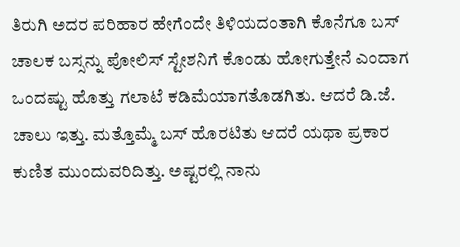ತಿರುಗಿ ಅದರ ಪರಿಹಾರ ಹೇಗೆಂದೇ ತಿಳಿಯದಂತಾಗಿ ಕೊನೆಗೂ ಬಸ್ ಚಾಲಕ ಬಸ್ಸನ್ನು ಪೋಲಿಸ್ ಸ್ಟೇಶನಿಗೆ ಕೊಂಡು ಹೋಗುತ್ತೇನೆ ಎಂದಾಗ ಒಂದಷ್ಟು ಹೊತ್ತು ಗಲಾಟೆ ಕಡಿಮೆಯಾಗತೊಡಗಿತು. ಆದರೆ ಡಿ.ಜೆ. ಚಾಲು ಇತ್ತು. ಮತ್ತೊಮ್ಮೆ ಬಸ್ ಹೊರಟಿತು ಆದರೆ ಯಥಾ ಪ್ರಕಾರ ಕುಣಿತ ಮುಂದುವರಿದಿತ್ತು. ಅಷ್ಟರಲ್ಲಿ ನಾನು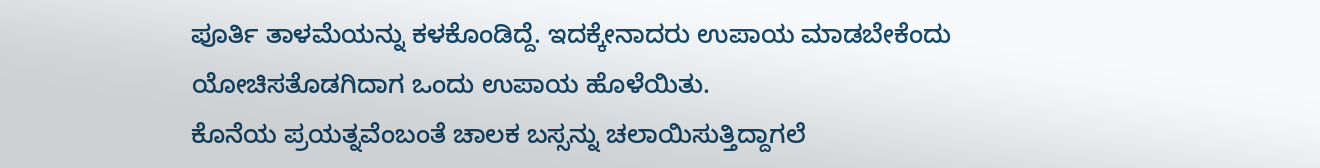ಪೂರ್ತಿ ತಾಳಮೆಯನ್ನು ಕಳಕೊಂಡಿದ್ದೆ. ಇದಕ್ಕೇನಾದರು ಉಪಾಯ ಮಾಡಬೇಕೆಂದು ಯೋಚಿಸತೊಡಗಿದಾಗ ಒಂದು ಉಪಾಯ ಹೊಳೆಯಿತು.
ಕೊನೆಯ ಪ್ರಯತ್ನವೆಂಬಂತೆ ಚಾಲಕ ಬಸ್ಸನ್ನು ಚಲಾಯಿಸುತ್ತಿದ್ದಾಗಲೆ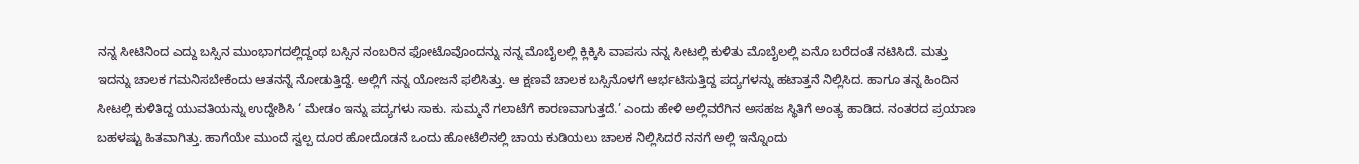ನನ್ನ ಸೀಟಿನಿಂದ ಎದ್ದು ಬಸ್ಸಿನ ಮುಂಭಾಗದಲ್ಲಿದ್ದಂಥ ಬಸ್ಸಿನ ನಂಬರಿನ ಫೋಟೊವೊಂದನ್ನು ನನ್ನ ಮೊಬೈಲಲ್ಲಿ ಕ್ಲಿಕ್ಕಿಸಿ ವಾಪಸು ನನ್ನ ಸೀಟಲ್ಲಿ ಕುಳಿತು ಮೊಬೈಲಲ್ಲಿ ಏನೊ ಬರೆದಂತೆ ನಟಿಸಿದೆ. ಮತ್ತು ಇದನ್ನು ಚಾಲಕ ಗಮನಿಸಬೇಕೆಂದು ಆತನನ್ನೆ ನೋಡುತ್ತಿದ್ದೆ. ಅಲ್ಲಿಗೆ ನನ್ನ ಯೋಜನೆ ಫಲಿಸಿತ್ತು. ಆ ಕ್ಷಣವೆ ಚಾಲಕ ಬಸ್ಸಿನೊಳಗೆ ಆರ್ಭಟಿಸುತ್ತಿದ್ದ ಪದ್ಯಗಳನ್ನು ಹಟಾತ್ತನೆ ನಿಲ್ಲಿಸಿದ. ಹಾಗೂ ತನ್ನ ಹಿಂದಿನ ಸೀಟಲ್ಲಿ ಕುಳಿತಿದ್ದ ಯುವತಿಯನ್ನು ಉದ್ದೇಶಿಸಿ ‘ ಮೇಡಂ ಇನ್ನು ಪದ್ಯಗಳು ಸಾಕು. ಸುಮ್ಮನೆ ಗಲಾಟೆಗೆ ಕಾರಣವಾಗುತ್ತದೆ.’ ಎಂದು ಹೇಳಿ ಅಲ್ಲಿವರೆಗಿನ ಅಸಹಜ ಸ್ಥಿತಿಗೆ ಅಂತ್ಯ ಹಾಡಿದ. ನಂತರದ ಪ್ರಯಾಣ ಬಹಳಷ್ಟು ಹಿತವಾಗಿತ್ತು. ಹಾಗೆಯೇ ಮುಂದೆ ಸ್ವಲ್ಪ ದೂರ ಹೋದೊಡನೆ ಒಂದು ಹೋಟೆಲಿನಲ್ಲಿ ಚಾಯ ಕುಡಿಯಲು ಚಾಲಕ ನಿಲ್ಲಿಸಿದರೆ ನನಗೆ ಅಲ್ಲಿ ಇನ್ನೊಂದು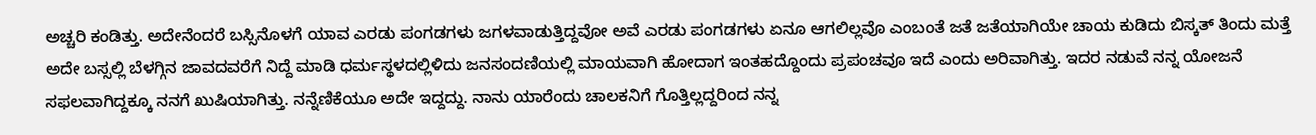ಅಚ್ಚರಿ ಕಂಡಿತ್ತು. ಅದೇನೆಂದರೆ ಬಸ್ಸಿನೊಳಗೆ ಯಾವ ಎರಡು ಪಂಗಡಗಳು ಜಗಳವಾಡುತ್ತಿದ್ದವೋ ಅವೆ ಎರಡು ಪಂಗಡಗಳು ಏನೂ ಆಗಲಿಲ್ಲವೊ ಎಂಬಂತೆ ಜತೆ ಜತೆಯಾಗಿಯೇ ಚಾಯ ಕುಡಿದು ಬಿಸ್ಕತ್ ತಿಂದು ಮತ್ತೆ ಅದೇ ಬಸ್ಸಲ್ಲಿ ಬೆಳಗ್ಗಿನ ಜಾವದವರೆಗೆ ನಿದ್ದೆ ಮಾಡಿ ಧರ್ಮಸ್ಥಳದಲ್ಲಿಳಿದು ಜನಸಂದಣಿಯಲ್ಲಿ ಮಾಯವಾಗಿ ಹೋದಾಗ ಇಂತಹದ್ದೊಂದು ಪ್ರಪಂಚವೂ ಇದೆ ಎಂದು ಅರಿವಾಗಿತ್ತು. ಇದರ ನಡುವೆ ನನ್ನ ಯೋಜನೆ ಸಫಲವಾಗಿದ್ದಕ್ಕೂ ನನಗೆ ಖುಷಿಯಾಗಿತ್ತು. ನನ್ನೆಣಿಕೆಯೂ ಅದೇ ಇದ್ದದ್ದು. ನಾನು ಯಾರೆಂದು ಚಾಲಕನಿಗೆ ಗೊತ್ತಿಲ್ಲದ್ದರಿಂದ ನನ್ನ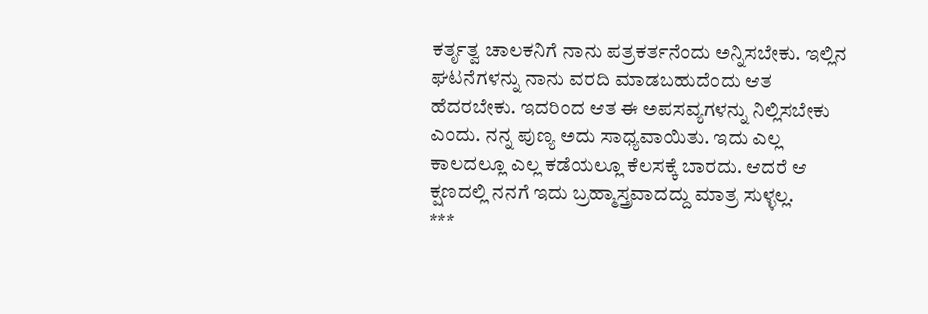ಕರ್ತೃತ್ವ ಚಾಲಕನಿಗೆ ನಾನು ಪತ್ರಕರ್ತನೆಂದು ಅನ್ನಿಸಬೇಕು. ಇಲ್ಲಿನ ಘಟನೆಗಳನ್ನು ನಾನು ವರದಿ ಮಾಡಬಹುದೆಂದು ಆತ ಹೆದರಬೇಕು. ಇದರಿಂದ ಆತ ಈ ಅಪಸವ್ಯಗಳನ್ನು ನಿಲ್ಲಿಸಬೇಕು ಎಂದು. ನನ್ನ ಪುಣ್ಯ ಅದು ಸಾಧ್ಯವಾಯಿತು. ಇದು ಎಲ್ಲ ಕಾಲದಲ್ಲೂ ಎಲ್ಲ ಕಡೆಯಲ್ಲೂ ಕೆಲಸಕ್ಕೆ ಬಾರದು. ಆದರೆ ಆ ಕ್ಷಣದಲ್ಲಿ ನನಗೆ ಇದು ಬ್ರಹ್ಮಾಸ್ತ್ರವಾದದ್ದು ಮಾತ್ರ ಸುಳ್ಳಲ್ಲ.
***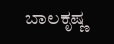ಬಾಲಕೃಷ್ಣ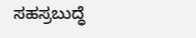ಸಹಸ್ರಬುದ್ಧೆ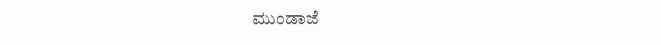ಮುಂಡಾಜೆ